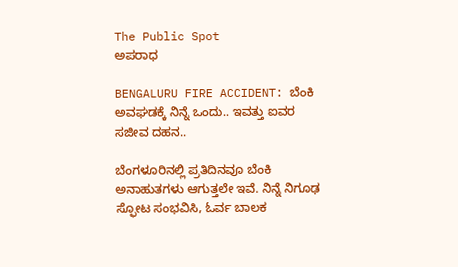The Public Spot
ಅಪರಾಧ

BENGALURU FIRE ACCIDENT: ಬೆಂಕಿ ಅವಘಡಕ್ಕೆ ನಿನ್ನೆ ಒಂದು.. ಇವತ್ತು ಐವರ ಸಜೀವ ದಹನ..

ಬೆಂಗಳೂರಿನಲ್ಲಿ ಪ್ರತಿದಿನವೂ ಬೆಂಕಿ ಅನಾಹುತಗಳು ಆಗುತ್ತಲೇ ಇವೆ. ನಿನ್ನೆ ನಿಗೂಢ ಸ್ಫೋಟ ಸಂಭವಿಸಿ, ಓರ್ವ ಬಾಲಕ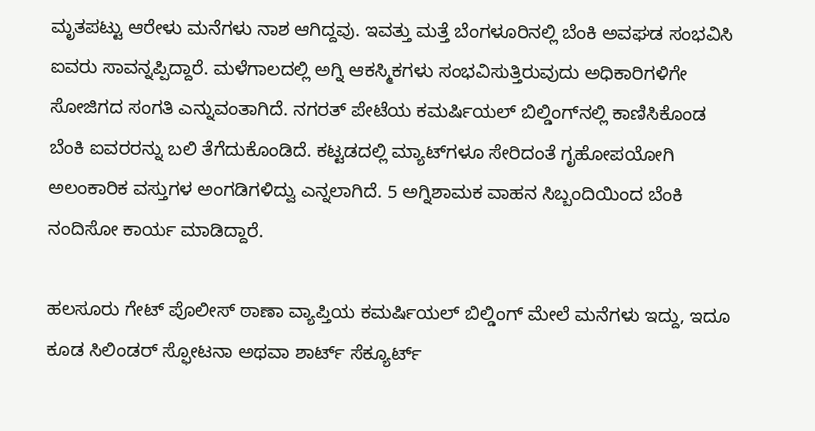ಮೃತಪಟ್ಟು ಆರೇಳು ಮನೆಗಳು ನಾಶ ಆಗಿದ್ದವು. ಇವತ್ತು ಮತ್ತೆ ಬೆಂಗಳೂರಿನಲ್ಲಿ ಬೆಂಕಿ ಅವಘಡ ಸಂಭವಿಸಿ ಐವರು ಸಾವನ್ನಪ್ಪಿದ್ದಾರೆ. ಮಳೆಗಾಲದಲ್ಲಿ ಅಗ್ನಿ ಆಕಸ್ಮಿಕಗಳು ಸಂಭವಿಸುತ್ತಿರುವುದು ಅಧಿಕಾರಿಗಳಿಗೇ ಸೋಜಿಗದ ಸಂಗತಿ ಎನ್ನುವಂತಾಗಿದೆ. ನಗರತ್ ಪೇಟೆಯ ಕಮರ್ಷಿಯಲ್ ಬಿಲ್ಡಿಂಗ್‌ನಲ್ಲಿ ಕಾಣಿಸಿಕೊಂಡ ಬೆಂಕಿ ಐವರರನ್ನು ಬಲಿ ತೆಗೆದುಕೊಂಡಿದೆ. ಕಟ್ಟಡದಲ್ಲಿ ಮ್ಯಾಟ್‌ಗಳೂ ಸೇರಿದಂತೆ ಗೃಹೋಪಯೋಗಿ ಅಲಂಕಾರಿಕ ವಸ್ತುಗಳ ಅಂಗಡಿಗಳಿದ್ವು ಎನ್ನಲಾಗಿದೆ. 5 ಅಗ್ನಿಶಾಮಕ ವಾಹನ ಸಿಬ್ಬಂದಿಯಿಂದ ಬೆಂಕಿ ನಂದಿಸೋ ಕಾರ್ಯ ಮಾಡಿದ್ದಾರೆ.

ಹಲಸೂರು ಗೇಟ್ ಪೊಲೀಸ್ ಠಾಣಾ ವ್ಯಾಪ್ತಿಯ ಕಮರ್ಷಿಯಲ್ ಬಿಲ್ಡಿಂಗ್ ಮೇಲೆ ಮನೆಗಳು ಇದ್ದು, ಇದೂ ಕೂಡ ಸಿಲಿಂಡರ್ ಸ್ಫೋಟನಾ ಅಥವಾ ಶಾರ್ಟ್ ಸೆಕ್ಯೂರ್ಟ್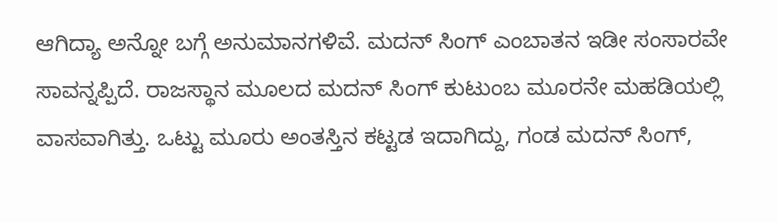ಆಗಿದ್ಯಾ ಅನ್ನೋ ಬಗ್ಗೆ ಅನುಮಾನಗಳಿವೆ. ಮದನ್ ಸಿಂಗ್ ಎಂಬಾತನ ಇಡೀ ಸಂಸಾರವೇ ಸಾವನ್ನಪ್ಪಿದೆ. ರಾಜಸ್ಥಾನ ಮೂಲದ ಮದನ್ ಸಿಂಗ್ ಕುಟುಂಬ ಮೂರನೇ ಮಹಡಿಯಲ್ಲಿ ವಾಸವಾಗಿತ್ತು. ಒಟ್ಟು ಮೂರು ಅಂತಸ್ತಿನ ಕಟ್ಟಡ ಇದಾಗಿದ್ದು, ಗಂಡ ಮದನ್ ಸಿಂಗ್,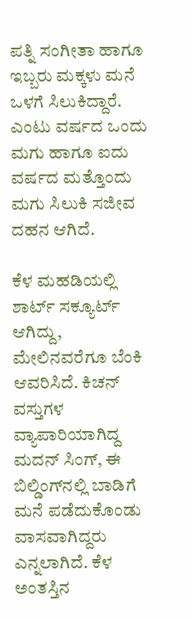ಪತ್ನಿ ಸಂಗೀತಾ ಹಾಗೂ ಇಬ್ಬರು ಮಕ್ಕಳು ಮನೆ ಒಳಗೆ ಸಿಲುಕಿದ್ದಾರೆ. ಎಂಟು ವರ್ಷದ ಒಂದು ಮಗು ಹಾಗೂ ಐದು ವರ್ಷದ ಮತ್ತೊಂದು ಮಗು ಸಿಲುಕಿ ಸಜೀವ ದಹನ ಆಗಿದೆ.

ಕೆಳ ಮಹಡಿಯಲ್ಲಿ ಶಾರ್ಟ್ ಸಕ್ಯೂರ್ಟ್ ಆಗಿದ್ದು, ಮೇಲಿನವರೆಗೂ ಬೆಂಕಿ ಆವರಿಸಿದೆ. ಕಿಚನ್ ವಸ್ತುಗಳ ವ್ಯಾಪಾರಿಯಾಗಿದ್ದ ಮದನ್ ಸಿಂಗ್, ಈ ಬಿಲ್ಡಿಂಗ್‌ನಲ್ಲಿ ಬಾಡಿಗೆ ಮನೆ ಪಡೆದುಕೊಂಡು ವಾಸವಾಗಿದ್ದರು ಎನ್ನಲಾಗಿದೆ. ಕೆಳ ಅಂತಸ್ತಿನ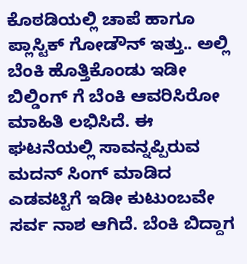ಕೊಠಡಿಯಲ್ಲಿ ಚಾಪೆ ಹಾಗೂ ಪ್ಲಾಸ್ಟಿಕ್ ಗೋಡೌನ್ ಇತ್ತು.. ಅಲ್ಲಿ ಬೆಂಕಿ ಹೊತ್ತಿಕೊಂಡು ಇಡೀ ಬಿಲ್ಡಿಂಗ್ ಗೆ ಬೆಂಕಿ ಆವರಿಸಿರೋ ಮಾಹಿತಿ ಲಭಿಸಿದೆ. ಈ ಘಟನೆಯಲ್ಲಿ ಸಾವನ್ನಪ್ಪಿರುವ ಮದನ್ ಸಿಂಗ್ ಮಾಡಿದ ಎಡವಟ್ಟಿಗೆ ಇಡೀ ಕುಟುಂಬವೇ ಸರ್ವ ನಾಶ ಆಗಿದೆ. ಬೆಂಕಿ ಬಿದ್ದಾಗ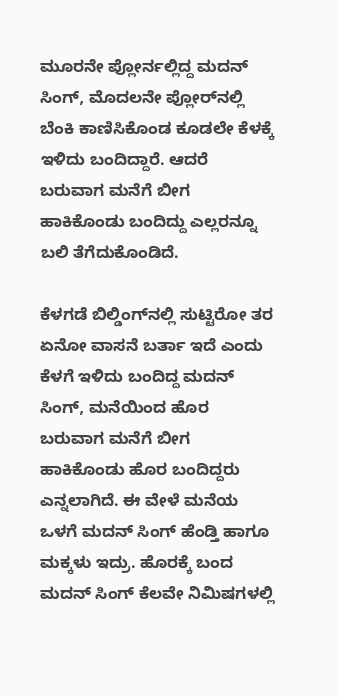ಮೂರನೇ ಪ್ಲೋರ್ನಲ್ಲಿದ್ದ ಮದನ್ ಸಿಂಗ್, ಮೊದಲನೇ ಪ್ಲೋರ್‌ನಲ್ಲಿ ಬೆಂಕಿ ಕಾಣಿಸಿಕೊಂಡ ಕೂಡಲೇ ಕೆಳಕ್ಕೆ ಇಳಿದು ಬಂದಿದ್ದಾರೆ. ಆದರೆ ಬರುವಾಗ ಮನೆಗೆ ಬೀಗ ಹಾಕಿಕೊಂಡು ಬಂದಿದ್ದು ಎಲ್ಲರನ್ನೂ ಬಲಿ ತೆಗೆದುಕೊಂಡಿದೆ.

ಕೆಳಗಡೆ ಬಿಲ್ಡಿಂಗ್‌ನಲ್ಲಿ ಸುಟ್ಟಿರೋ ತರ ಏನೋ ವಾಸನೆ ಬರ್ತಾ ಇದೆ ಎಂದು ಕೆಳಗೆ ಇಳಿದು ಬಂದಿದ್ದ ಮದನ್ ಸಿಂಗ್, ಮನೆಯಿಂದ ಹೊರ ಬರುವಾಗ ಮನೆಗೆ ಬೀಗ ಹಾಕಿಕೊಂಡು ಹೊರ ಬಂದಿದ್ದರು ಎನ್ನಲಾಗಿದೆ. ಈ ವೇಳೆ ಮನೆಯ ಒಳಗೆ ಮದನ್ ಸಿಂಗ್ ಹೆಂಡ್ತಿ ಹಾಗೂ ಮಕ್ಕಳು ಇದ್ರು. ಹೊರಕ್ಕೆ ಬಂದ ಮದನ್ ಸಿಂಗ್ ಕೆಲವೇ ನಿಮಿಷಗಳಲ್ಲಿ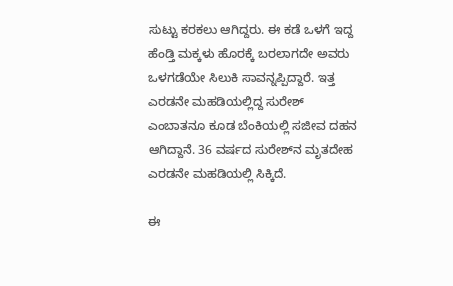ಸುಟ್ಟು ಕರಕಲು ಆಗಿದ್ದರು. ಈ ಕಡೆ ಒಳಗೆ ಇದ್ದ ಹೆಂಡ್ತಿ ಮಕ್ಕಳು ಹೊರಕ್ಕೆ ಬರಲಾಗದೇ ಅವರು ಒಳಗಡೆಯೇ ಸಿಲುಕಿ ಸಾವನ್ನಪ್ಪಿದ್ದಾರೆ‌. ಇತ್ತ ಎರಡನೇ ಮಹಡಿಯಲ್ಲಿದ್ದ ಸುರೇಶ್ ಎಂಬಾತನೂ ಕೂಡ ಬೆಂಕಿಯಲ್ಲಿ ಸಜೀವ ದಹನ ಆಗಿದ್ದಾನೆ. 36 ವರ್ಷದ ಸುರೇಶ್‌ನ ಮೃತದೇಹ ಎರಡನೇ ಮಹಡಿಯಲ್ಲಿ ಸಿಕ್ಕಿದೆ.

ಈ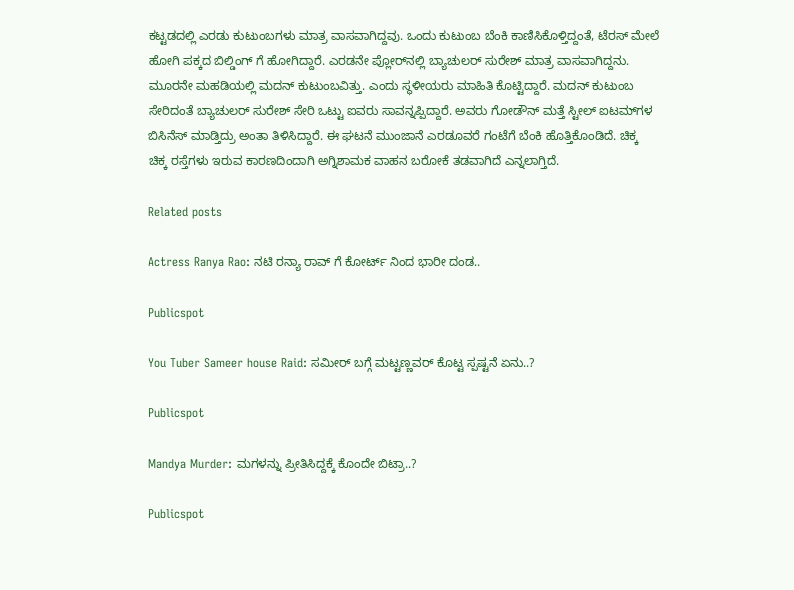ಕಟ್ಟಡದಲ್ಲಿ ಎರಡು ಕುಟುಂಬಗಳು ಮಾತ್ರ ವಾಸವಾಗಿದ್ದವು. ಒಂದು ಕುಟುಂಬ ಬೆಂಕಿ ಕಾಣಿಸಿಕೊಳ್ತಿದ್ದಂತೆ, ಟೆರಸ್ ಮೇಲೆ ಹೋಗಿ ಪಕ್ಕದ ಬಿಲ್ಡಿಂಗ್ ಗೆ ಹೋಗಿದ್ದಾರೆ. ಎರಡನೇ ಪ್ಲೋರ್‌ನಲ್ಲಿ ಬ್ಯಾಚುಲರ್ ಸುರೇಶ್ ಮಾತ್ರ ವಾಸವಾಗಿದ್ದನು. ಮೂರನೇ ಮಹಡಿಯಲ್ಲಿ ಮದನ್ ಕುಟುಂಬವಿತ್ತು. ಎಂದು ಸ್ಥಳೀಯರು ಮಾಹಿತಿ ಕೊಟ್ಟಿದ್ದಾರೆ. ಮದನ್ ಕುಟುಂಬ ಸೇರಿದಂತೆ ಬ್ಯಾಚುಲರ್‌ ಸುರೇಶ್ ಸೇರಿ ಒಟ್ಟು ಐವರು ಸಾವನ್ನಪ್ಪಿದ್ದಾರೆ. ಅವರು ಗೋಡೌನ್ ಮತ್ತೆ ಸ್ಟೀಲ್ ಐಟಮ್‌ಗಳ ಬಿಸಿನೆಸ್ ಮಾಡ್ತಿದ್ರು ಅಂತಾ ತಿಳಿಸಿದ್ದಾರೆ. ಈ ಘಟನೆ ಮುಂಜಾನೆ ಎರಡೂವರೆ ಗಂಟೆಗೆ ಬೆಂಕಿ ಹೊತ್ತಿಕೊಂಡಿದೆ. ಚಿಕ್ಕ ಚಿಕ್ಕ ರಸ್ತೆಗಳು ಇರುವ ಕಾರಣದಿಂದಾಗಿ ಅಗ್ನಿಶಾಮಕ ವಾಹನ ಬರೋಕೆ‌ ತಡವಾಗಿದೆ ಎನ್ನಲಾಗ್ತಿದೆ.

Related posts

Actress Ranya Rao: ನಟಿ ರನ್ಯಾ ರಾವ್ ಗೆ ಕೋರ್ಟ್ ನಿಂದ ಭಾರೀ ದಂಡ..

Publicspot

You Tuber Sameer house Raid: ಸಮೀರ್ ಬಗ್ಗೆ ಮಟ್ಟಣ್ಣವರ್ ಕೊಟ್ಟ ಸ್ಪಷ್ಟನೆ ಏನು..?

Publicspot

Mandya Murder: ಮಗಳನ್ನು ಪ್ರೀತಿಸಿದ್ದಕ್ಕೆ ಕೊಂದೇ ಬಿಟ್ರಾ..?

Publicspot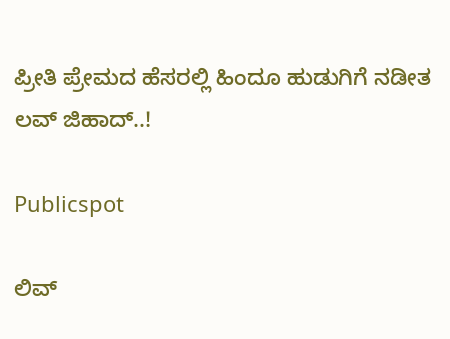ಪ್ರೀತಿ ಪ್ರೇಮದ ಹೆಸರಲ್ಲಿ ಹಿಂದೂ ಹುಡುಗಿಗೆ ನಡೀತ ಲವ್ ಜಿಹಾದ್..!

Publicspot

ಲಿವ್‌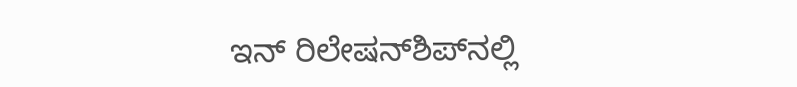ಇನ್‌ ರಿಲೇಷನ್‌ಶಿಪ್‌‌‌ನಲ್ಲಿ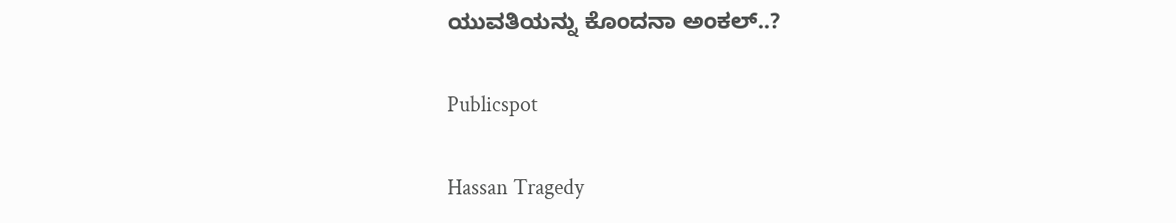ಯುವತಿಯನ್ನು ಕೊಂದನಾ ಅಂಕಲ್‌..?

Publicspot

Hassan Tragedy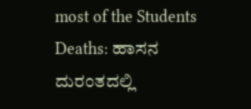most of the Students Deaths: ಹಾಸನ‌ ದುರಂತದಲ್ಲಿ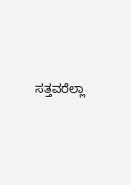ಸತ್ತವರೆಲ್ಲಾ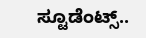ಸ್ಟೂಡೆಂಟ್ಸ್..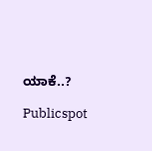ಯಾಕೆ..?

Publicspot